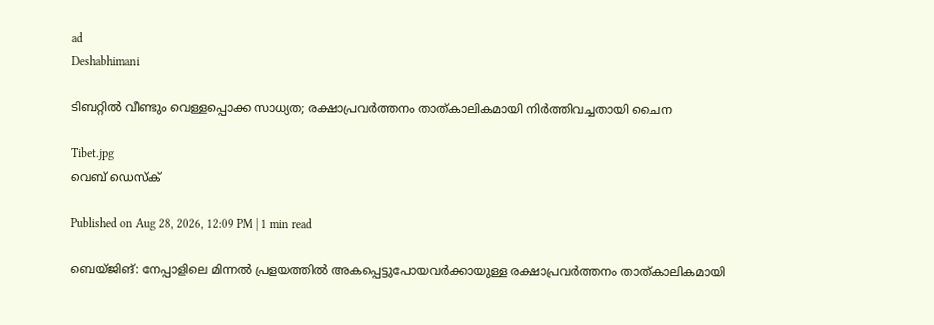ad
Deshabhimani

ടിബറ്റിൽ വീണ്ടും വെള്ളപ്പൊക്ക സാധ്യത; രക്ഷാപ്രവർത്തനം താത്കാലികമായി നിർത്തിവച്ചതായി ചൈന

Tibet.jpg
വെബ് ഡെസ്ക്

Published on Aug 28, 2026, 12:09 PM | 1 min read

ബെയ്‌ജിങ്‌: നേപ്പാളിലെ മിന്നൽ പ്രളയത്തിൽ അകപ്പെട്ടുപോയവർക്കായുള്ള രക്ഷാപ്രവർത്തനം താത്കാലികമായി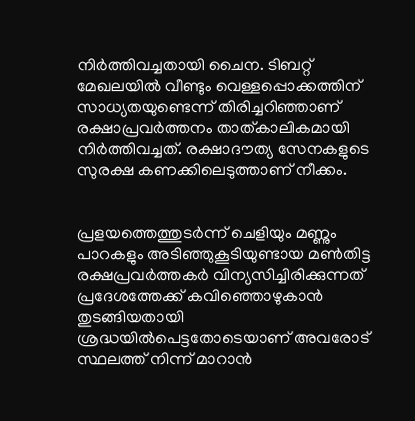നിർത്തിവച്ചതായി ചൈന. ടിബറ്റ് മേഖലയിൽ വീണ്ടും വെള്ളപ്പൊക്കത്തിന് സാധ്യതയുണ്ടെന്ന് തിരിച്ചറിഞ്ഞാണ് രക്ഷാപ്രവർത്തനം താത്കാലികമായി നിർത്തിവച്ചത്. രക്ഷാദൗത്യ സേനകളുടെ സുരക്ഷ കണക്കിലെടുത്താണ് നീക്കം.


പ്രളയത്തെത്തുടർന്ന് ചെളിയും മണ്ണും പാറകളും അടിഞ്ഞുകൂടിയുണ്ടായ മൺതിട്ട രക്ഷപ്രവർത്തകർ വിന്യസിച്ചിരിക്കുന്നത് പ്രദേശത്തേക്ക് കവിഞ്ഞൊഴുകാൻ തുടങ്ങിയതായി ശ്രദ്ധയിൽപെട്ടതോടെയാണ് അവരോട് സ്ഥലത്ത് നിന്ന് മാറാൻ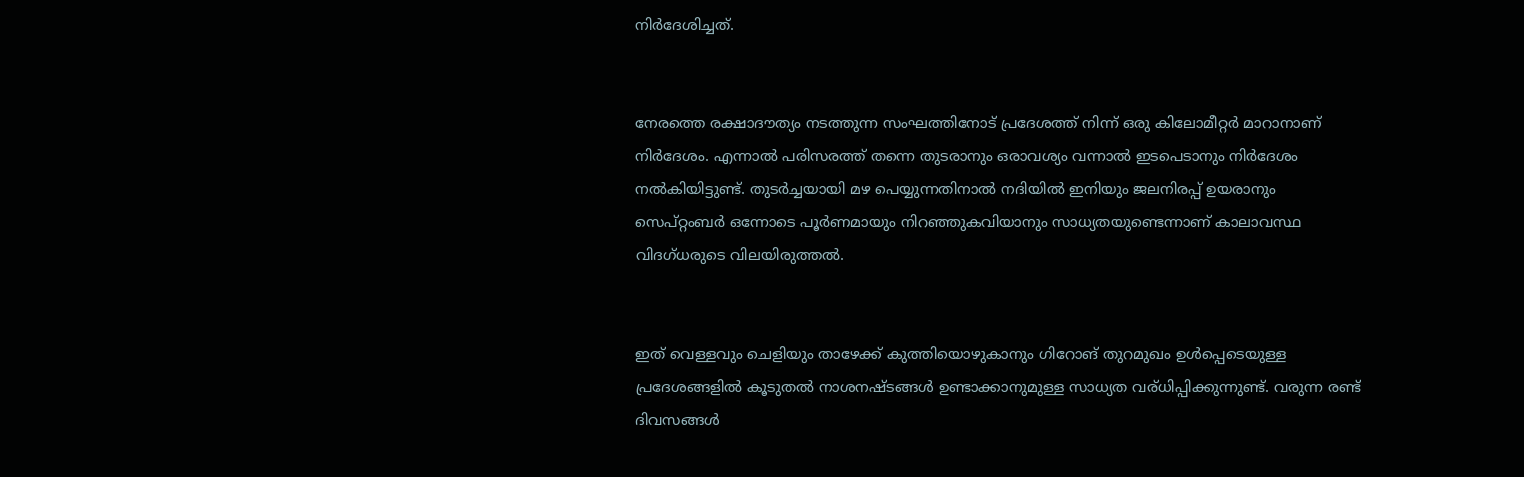നിർദേശിച്ചത്.


നേരത്തെ രക്ഷാദൗത്യം നടത്തുന്ന സംഘത്തിനോട് പ്രദേശത്ത് നിന്ന് ഒരു കിലോമീറ്റർ മാറാനാണ് നിർദേശം. എന്നാൽ പരിസരത്ത് തന്നെ തുടരാനും ഒരാവശ്യം വന്നാൽ ഇടപെടാനും നിർദേശം നൽകിയിട്ടുണ്ട്. തുടർച്ചയായി മഴ പെയ്യുന്നതിനാൽ നദിയിൽ ഇനിയും ജലനിരപ്പ് ഉയരാനും സെപ്റ്റംബർ ഒന്നോടെ പൂർണമായും നിറഞ്ഞുകവിയാനും സാധ്യതയുണ്ടെന്നാണ് കാലാവസ്ഥ വിദഗ്ധരുടെ വിലയിരുത്തൽ.


ഇത് വെള്ളവും ചെളിയും താഴേക്ക് കുത്തിയൊഴുകാനും ഗിറോങ് തുറമുഖം ഉൾപ്പെടെയുള്ള പ്രദേശങ്ങളിൽ കൂടുതൽ നാശനഷ്ടങ്ങൾ ഉണ്ടാക്കാനുമുള്ള സാധ്യത വര്ധിപ്പിക്കുന്നുണ്ട്. വരുന്ന രണ്ട് ദിവസങ്ങൾ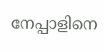നേപ്പാളിനെ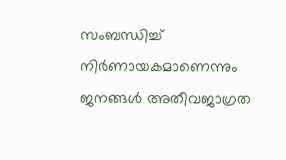സംബന്ധിച്ച് നിർണായകമാണെന്നും ജനങ്ങൾ അതീവജാഗ്രത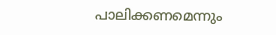പാലിക്കണമെന്നും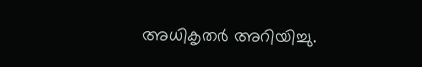അധികൃതർ അറിയിച്ചു.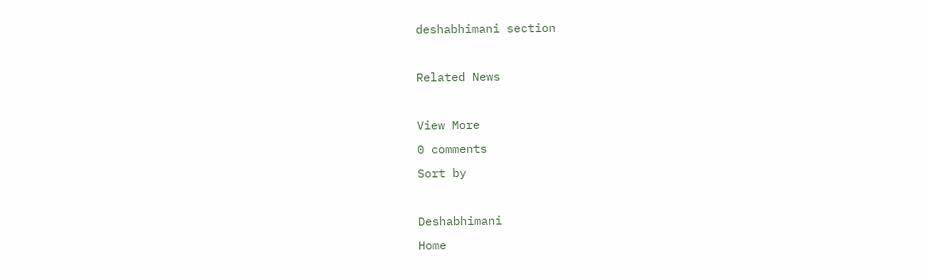deshabhimani section

Related News

View More
0 comments
Sort by

Deshabhimani
Home